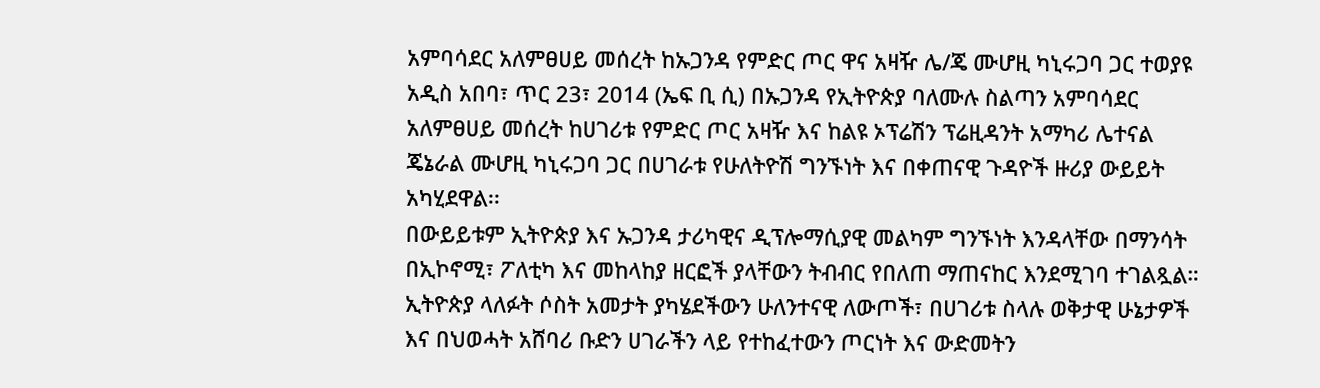አምባሳደር አለምፀሀይ መሰረት ከኡጋንዳ የምድር ጦር ዋና አዛዥ ሌ/ጄ ሙሆዚ ካኒሩጋባ ጋር ተወያዩ
አዲስ አበባ፣ ጥር 23፣ 2014 (ኤፍ ቢ ሲ) በኡጋንዳ የኢትዮጵያ ባለሙሉ ስልጣን አምባሳደር አለምፀሀይ መሰረት ከሀገሪቱ የምድር ጦር አዛዥ እና ከልዩ ኦፕሬሽን ፕሬዚዳንት አማካሪ ሌተናል ጄኔራል ሙሆዚ ካኒሩጋባ ጋር በሀገራቱ የሁለትዮሽ ግንኙነት እና በቀጠናዊ ጉዳዮች ዙሪያ ውይይት አካሂደዋል፡፡
በውይይቱም ኢትዮጵያ እና ኡጋንዳ ታሪካዊና ዲፕሎማሲያዊ መልካም ግንኙነት እንዳላቸው በማንሳት በኢኮኖሚ፣ ፖለቲካ እና መከላከያ ዘርፎች ያላቸውን ትብብር የበለጠ ማጠናከር እንደሚገባ ተገልጿል።
ኢትዮጵያ ላለፉት ሶስት አመታት ያካሄደችውን ሁለንተናዊ ለውጦች፣ በሀገሪቱ ስላሉ ወቅታዊ ሁኔታዎች እና በህወሓት አሸባሪ ቡድን ሀገራችን ላይ የተከፈተውን ጦርነት እና ውድመትን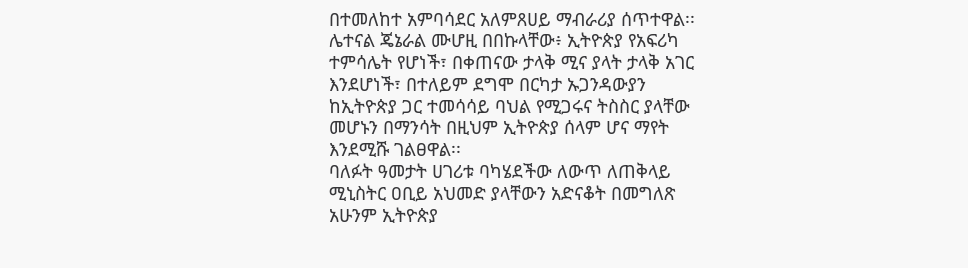በተመለከተ አምባሳደር አለምጸሀይ ማብራሪያ ሰጥተዋል፡፡
ሌተናል ጄኔራል ሙሆዚ በበኩላቸው፥ ኢትዮጵያ የአፍሪካ ተምሳሌት የሆነች፣ በቀጠናው ታላቅ ሚና ያላት ታላቅ አገር እንደሆነች፣ በተለይም ደግሞ በርካታ ኡጋንዳውያን ከኢትዮጵያ ጋር ተመሳሳይ ባህል የሚጋሩና ትስስር ያላቸው መሆኑን በማንሳት በዚህም ኢትዮጵያ ሰላም ሆና ማየት እንደሚሹ ገልፀዋል፡፡
ባለፉት ዓመታት ሀገሪቱ ባካሄደችው ለውጥ ለጠቅላይ ሚኒስትር ዐቢይ አህመድ ያላቸውን አድናቆት በመግለጽ አሁንም ኢትዮጵያ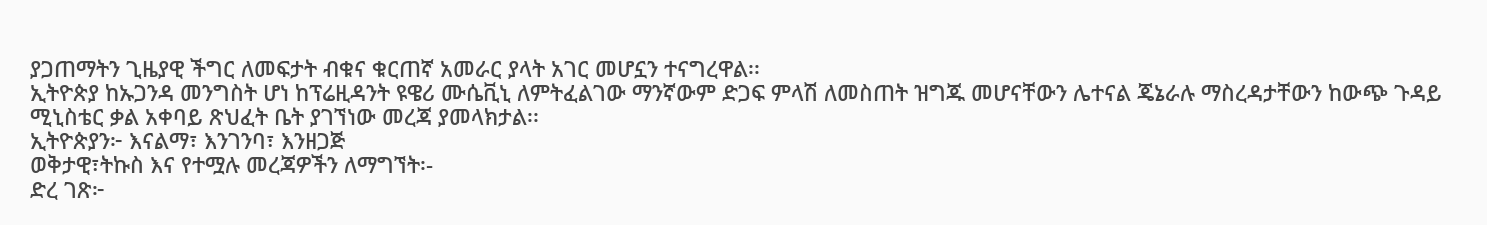ያጋጠማትን ጊዜያዊ ችግር ለመፍታት ብቁና ቁርጠኛ አመራር ያላት አገር መሆኗን ተናግረዋል፡፡
ኢትዮጵያ ከኡጋንዳ መንግስት ሆነ ከፕሬዚዳንት ዩዌሪ ሙሴቪኒ ለምትፈልገው ማንኛውም ድጋፍ ምላሽ ለመስጠት ዝግጁ መሆናቸውን ሌተናል ጄኔራሉ ማስረዳታቸውን ከውጭ ጉዳይ ሚኒስቴር ቃል አቀባይ ጽህፈት ቤት ያገኘነው መረጃ ያመላክታል፡፡
ኢትዮጵያን፦ እናልማ፣ እንገንባ፣ እንዘጋጅ
ወቅታዊ፣ትኩስ እና የተሟሉ መረጃዎችን ለማግኘት፡-
ድረ ገጽ፦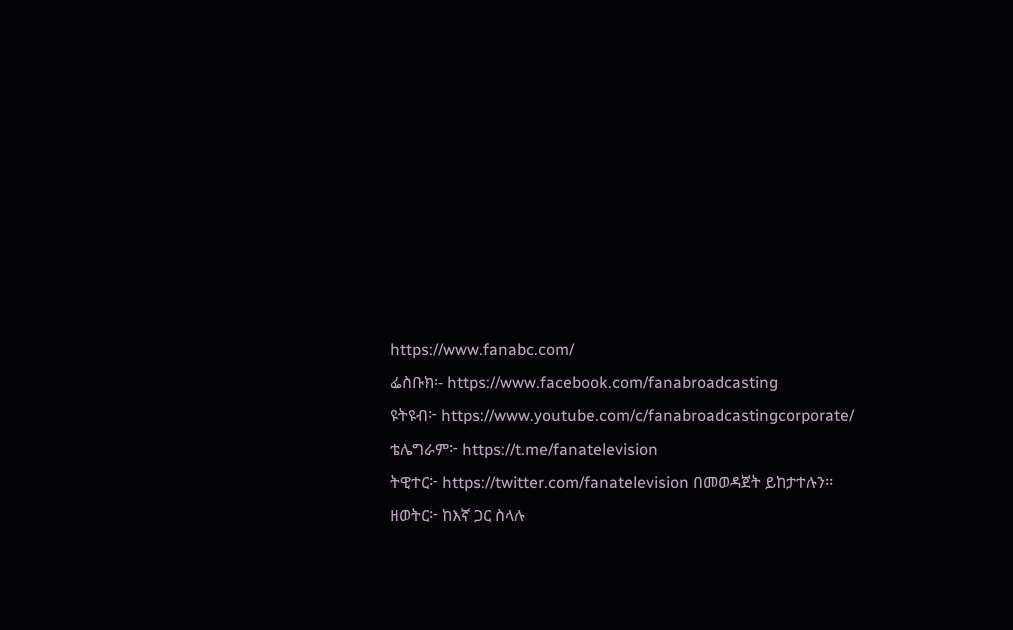https://www.fanabc.com/
ፌስቡክ፡- https://www.facebook.com/fanabroadcasting
ዩትዩብ፦ https://www.youtube.com/c/fanabroadcastingcorporate/
ቴሌግራም፦ https://t.me/fanatelevision
ትዊተር፦ https://twitter.com/fanatelevision በመወዳጀት ይከታተሉን፡፡
ዘወትር፦ ከእኛ ጋር ስላሉ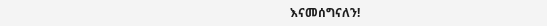እናመሰግናለን!